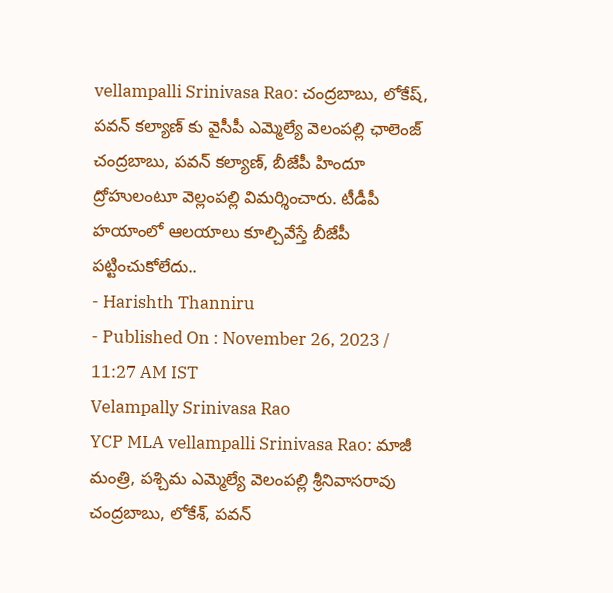vellampalli Srinivasa Rao: చంద్రబాబు, లోకేష్, పవన్ కల్యాణ్ కు వైసీపీ ఎమ్మెల్యే వెలంపల్లి ఛాలెంజ్
చంద్రబాబు, పవన్ కల్యాణ్, బీజేపీ హిందూ ద్రోహులంటూ వెల్లంపల్లి విమర్శించారు. టీడీపీ హయాంలో ఆలయాలు కూల్చివేస్తే బీజేపీ పట్టించుకోలేదు..
- Harishth Thanniru
- Published On : November 26, 2023 / 11:27 AM IST
Velampally Srinivasa Rao
YCP MLA vellampalli Srinivasa Rao: మాజీ మంత్రి, పశ్చిమ ఎమ్మెల్యే వెలంపల్లి శ్రీనివాసరావు చంద్రబాబు, లోకేశ్, పవన్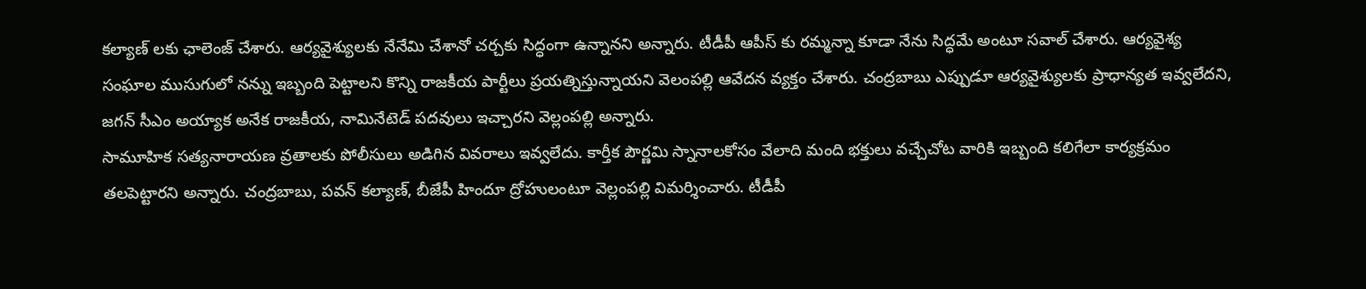కల్యాణ్ లకు ఛాలెంజ్ చేశారు. ఆర్యవైశ్యులకు నేనేమి చేశానో చర్చకు సిద్ధంగా ఉన్నానని అన్నారు. టీడీపీ ఆపీస్ కు రమ్మన్నా కూడా నేను సిద్ధమే అంటూ సవాల్ చేశారు. ఆర్యవైశ్య సంఘాల ముసుగులో నన్ను ఇబ్బంది పెట్టాలని కొన్ని రాజకీయ పార్టీలు ప్రయత్నిస్తున్నాయని వెలంపల్లి ఆవేదన వ్యక్తం చేశారు. చంద్రబాబు ఎప్పుడూ ఆర్యవైశ్యులకు ప్రాధాన్యత ఇవ్వలేదని, జగన్ సీఎం అయ్యాక అనేక రాజకీయ, నామినేటెడ్ పదవులు ఇచ్చారని వెల్లంపల్లి అన్నారు.
సామూహిక సత్యనారాయణ వ్రతాలకు పోలీసులు అడిగిన వివరాలు ఇవ్వలేదు. కార్తీక పౌర్ణమి స్నానాలకోసం వేలాది మంది భక్తులు వచ్చేచోట వారికి ఇబ్బంది కలిగేలా కార్యక్రమం తలపెట్టారని అన్నారు. చంద్రబాబు, పవన్ కల్యాణ్, బీజేపీ హిందూ ద్రోహులంటూ వెల్లంపల్లి విమర్శించారు. టీడీపీ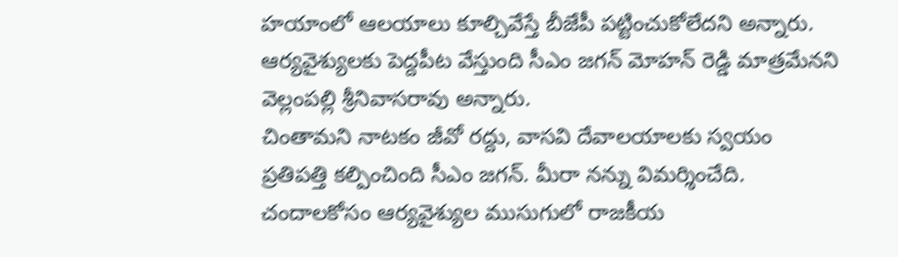హయాంలో ఆలయాలు కూల్చివేస్తే బీజేపీ పట్టించుకోలేదని అన్నారు. ఆర్యవైశ్యులకు పెద్దపీట వేస్తుంది సీఎం జగన్ మోహన్ రెడ్డి మాత్రమేనని వెల్లంపల్లి శ్రీనివాసరావు అన్నారు.
చింతామని నాటకం జీవో రద్దు, వాసవి దేవాలయాలకు స్వయం ప్రతిపత్తి కల్పించింది సీఎం జగన్. మీరా నన్ను విమర్శించేది. చందాలకోసం ఆర్యవైశ్యుల ముసుగులో రాజకీయ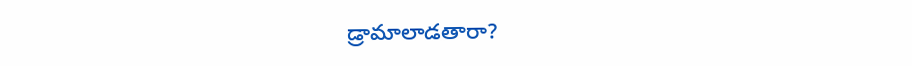డ్రామాలాడతారా?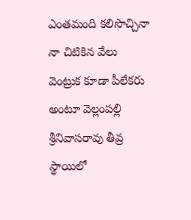ఎంతమంది కలిసొచ్చినా నా చిటికిన వేలు వెంట్రుక కూడా పీలేకరు అంటూ వెల్లంపల్లి శ్రీనివాసరావు తీవ్ర స్థాయిలో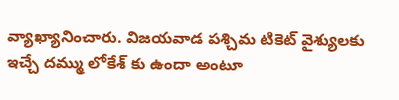వ్యాఖ్యానించారు. విజయవాడ పశ్చిమ టికెట్ వైశ్యులకు ఇచ్చే దమ్ము లోకేశ్ కు ఉందా అంటూ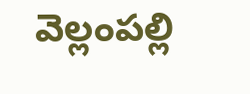వెల్లంపల్లి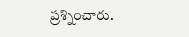ప్రశ్నించారు.